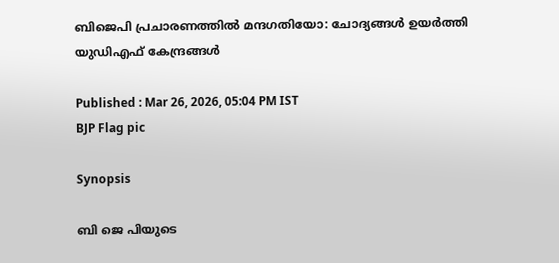ബിജെപി പ്രചാരണത്തിൽ മന്ദഗതിയോ: ചോദ്യങ്ങൾ ഉയർത്തി യുഡിഎഫ് കേന്ദ്രങ്ങൾ

Published : Mar 26, 2026, 05:04 PM IST
BJP Flag pic

Synopsis

ബി ജെ പിയുടെ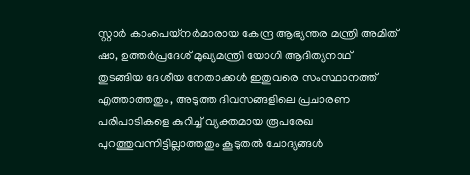സ്റ്റാർ കാംപെയ്നർമാരായ കേന്ദ്ര ആഭ്യന്തര മന്ത്രി അമിത് ഷാ, ഉത്തർപ്രദേശ് മുഖ്യമന്ത്രി യോഗി ആദിത്യനാഥ് തുടങ്ങിയ ദേശീയ നേതാക്കൾ ഇതുവരെ സംസ്ഥാനത്ത് എത്താത്തതും, അടുത്ത ദിവസങ്ങളിലെ പ്രചാരണ പരിപാടികളെ കുറിച്ച് വ്യക്തമായ രൂപരേഖ പുറത്തുവന്നിട്ടില്ലാത്തതും കൂടുതൽ ചോദ്യങ്ങൾ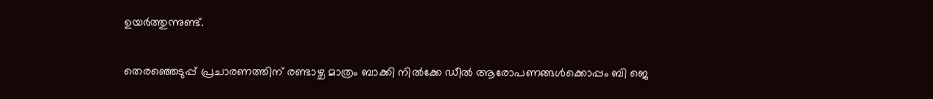ഉയർത്തുന്നുണ്ട്.

തെരഞ്ഞെടുപ്പ് പ്രചാരണത്തിന് രണ്ടാഴ്ച മാത്രം ബാക്കി നിൽക്കേ ഡീൽ ആരോപണങ്ങൾക്കൊപ്പം ബി ജെ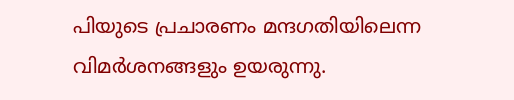പിയുടെ പ്രചാരണം മന്ദഗതിയിലെന്ന വിമർശനങ്ങളും ഉയരുന്നു.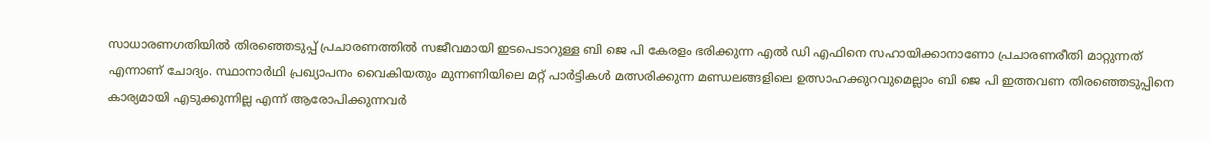സാധാരണഗതിയിൽ തിരഞ്ഞെടുപ്പ് പ്രചാരണത്തിൽ സജീവമായി ഇടപെടാറുള്ള ബി ജെ പി കേരളം ഭരിക്കുന്ന എൽ ഡി എഫിനെ സഹായിക്കാനാണോ പ്രചാരണരീതി മാറ്റുന്നത് എന്നാണ് ചോദ്യം. സ്ഥാനാർഥി പ്രഖ്യാപനം വൈകിയതും മുന്നണിയിലെ മറ്റ് പാർട്ടികൾ മത്സരിക്കുന്ന മണ്ഡലങ്ങളിലെ ഉത്സാഹക്കുറവുമെല്ലാം ബി ജെ പി ഇത്തവണ തിരഞ്ഞെടുപ്പിനെ കാര്യമായി എടുക്കുന്നില്ല എന്ന് ആരോപിക്കുന്നവർ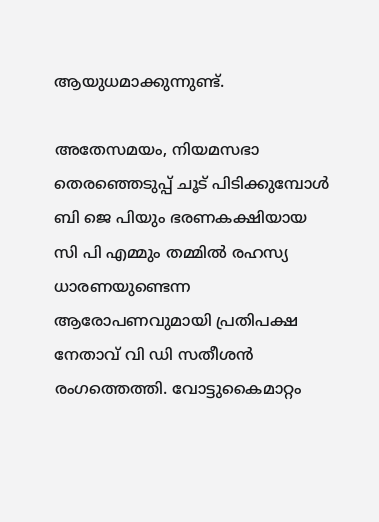ആയുധമാക്കുന്നുണ്ട്.

അതേസമയം, നിയമസഭാ തെരഞ്ഞെടുപ്പ് ചൂട് പിടിക്കുമ്പോൾ ബി ജെ പിയും ഭരണകക്ഷിയായ സി പി എമ്മും തമ്മിൽ രഹസ്യ ധാരണയുണ്ടെന്ന ആരോപണവുമായി പ്രതിപക്ഷ നേതാവ് വി ഡി സതീശൻ രംഗത്തെത്തി. വോട്ടുകൈമാറ്റം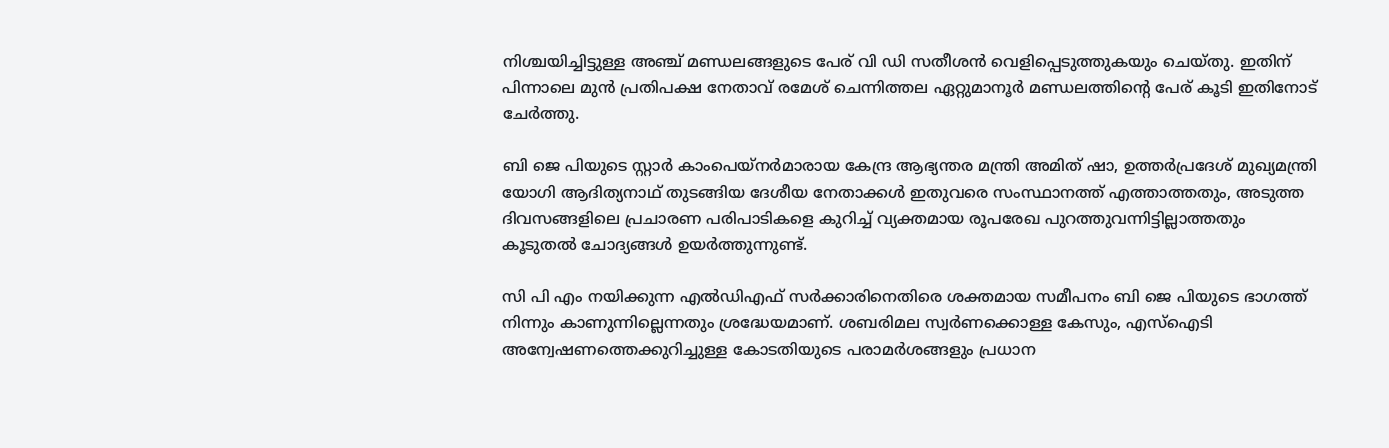നിശ്ചയിച്ചിട്ടുള്ള അഞ്ച് മണ്ഡലങ്ങളുടെ പേര് വി ഡി സതീശൻ വെളിപ്പെടുത്തുകയും ചെയ്തു. ഇതിന് പിന്നാലെ മുൻ പ്രതിപക്ഷ നേതാവ് രമേശ് ചെന്നിത്തല ഏറ്റുമാനൂർ മണ്ഡലത്തിന്‍റെ പേര് കൂടി ഇതിനോട് ചേർത്തു.

ബി ജെ പിയുടെ സ്റ്റാർ കാംപെയ്നർമാരായ കേന്ദ്ര ആഭ്യന്തര മന്ത്രി അമിത് ഷാ, ഉത്തർപ്രദേശ് മുഖ്യമന്ത്രി യോഗി ആദിത്യനാഥ് തുടങ്ങിയ ദേശീയ നേതാക്കൾ ഇതുവരെ സംസ്ഥാനത്ത് എത്താത്തതും, അടുത്ത ദിവസങ്ങളിലെ പ്രചാരണ പരിപാടികളെ കുറിച്ച് വ്യക്തമായ രൂപരേഖ പുറത്തുവന്നിട്ടില്ലാത്തതും കൂടുതൽ ചോദ്യങ്ങൾ ഉയർത്തുന്നുണ്ട്.

സി പി എം നയിക്കുന്ന എൽഡിഎഫ് സർക്കാരിനെതിരെ ശക്തമായ സമീപനം ബി ജെ പിയുടെ ഭാഗത്ത് നിന്നും കാണുന്നില്ലെന്നതും ശ്രദ്ധേയമാണ്. ശബരിമല സ്വർണക്കൊള്ള കേസും, എസ്‌ഐടി അന്വേഷണത്തെക്കുറിച്ചുള്ള കോടതിയുടെ പരാമർശങ്ങളും പ്രധാന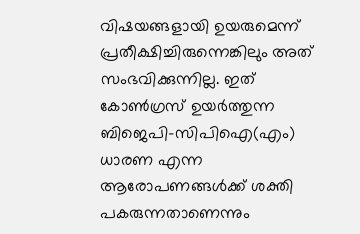വിഷയങ്ങളായി ഉയരുമെന്ന് പ്രതീക്ഷിച്ചിരുന്നെങ്കിലും അത് സംഭവിക്കുന്നില്ല. ഇത് കോൺഗ്രസ് ഉയർത്തുന്ന ബിജെപി–സിപിഐ(എം) ധാരണ എന്ന ആരോപണങ്ങൾക്ക് ശക്തി പകരുന്നതാണെന്നും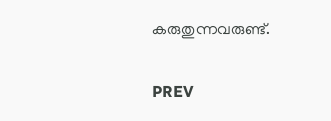കരുതുന്നവരുണ്ട്.

PREV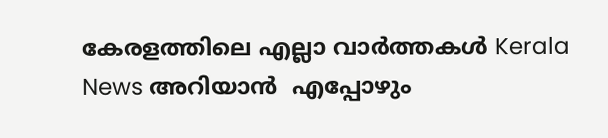കേരളത്തിലെ എല്ലാ വാർത്തകൾ Kerala News അറിയാൻ  എപ്പോഴും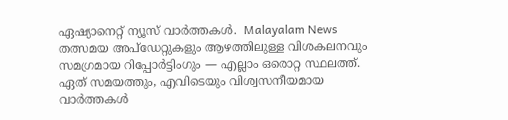ഏഷ്യാനെറ്റ് ന്യൂസ് വാർത്തകൾ.  Malayalam News   തത്സമയ അപ്‌ഡേറ്റുകളും ആഴത്തിലുള്ള വിശകലനവും സമഗ്രമായ റിപ്പോർട്ടിംഗും — എല്ലാം ഒരൊറ്റ സ്ഥലത്ത്. ഏത് സമയത്തും, എവിടെയും വിശ്വസനീയമായ വാർത്തകൾ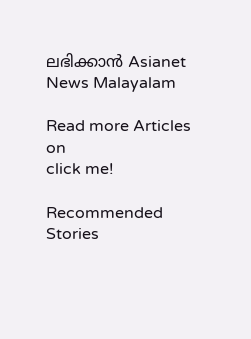ലഭിക്കാൻ Asianet News Malayalam

Read more Articles on
click me!

Recommended Stories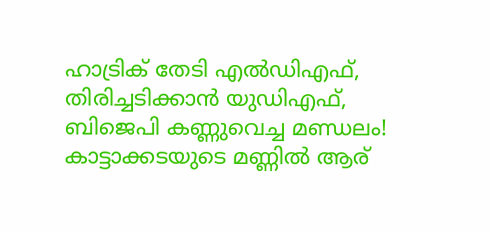ഹാട്രിക് തേടി എൽഡിഎഫ്, തിരിച്ചടിക്കാൻ യുഡിഎഫ്, ബിജെപി കണ്ണുവെച്ച മണ്ഡലം! കാട്ടാക്കടയുടെ മണ്ണിൽ ആര്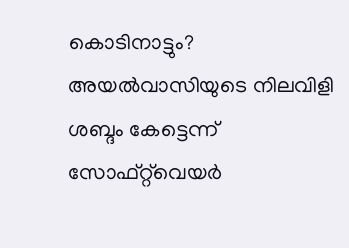കൊടിനാട്ടും?
അയൽവാസിയുടെ നിലവിളി ശബ്ദം കേട്ടെന്ന് സോഫ്റ്റ്‌വെയർ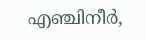എഞ്ചിനീർ,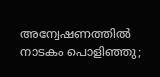അന്വേഷണത്തിൽ നാടകം പൊളിഞ്ഞു;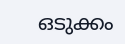ഒടുക്കം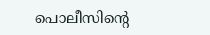പൊലീസിന്‍റെ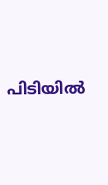പിടിയിൽ